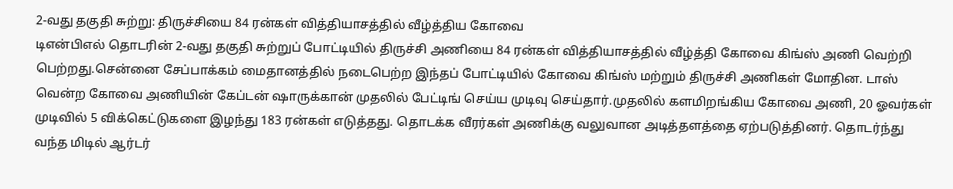2-வது தகுதி சுற்று: திருச்சியை 84 ரன்கள் வித்தியாசத்தில் வீழ்த்திய கோவை
டிஎன்பிஎல் தொடரின் 2-வது தகுதி சுற்றுப் போட்டியில் திருச்சி அணியை 84 ரன்கள் வித்தியாசத்தில் வீழ்த்தி கோவை கிங்ஸ் அணி வெற்றி பெற்றது.சென்னை சேப்பாக்கம் மைதானத்தில் நடைபெற்ற இந்தப் போட்டியில் கோவை கிங்ஸ் மற்றும் திருச்சி அணிகள் மோதின. டாஸ் வென்ற கோவை அணியின் கேப்டன் ஷாருக்கான் முதலில் பேட்டிங் செய்ய முடிவு செய்தார்.முதலில் களமிறங்கிய கோவை அணி, 20 ஓவர்கள் முடிவில் 5 விக்கெட்டுகளை இழந்து 183 ரன்கள் எடுத்தது. தொடக்க வீரர்கள் அணிக்கு வலுவான அடித்தளத்தை ஏற்படுத்தினர். தொடர்ந்து வந்த மிடில் ஆர்டர்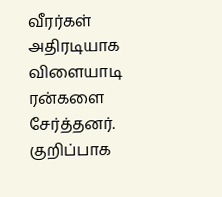வீரர்கள் அதிரடியாக விளையாடி ரன்களை சேர்த்தனர். குறிப்பாக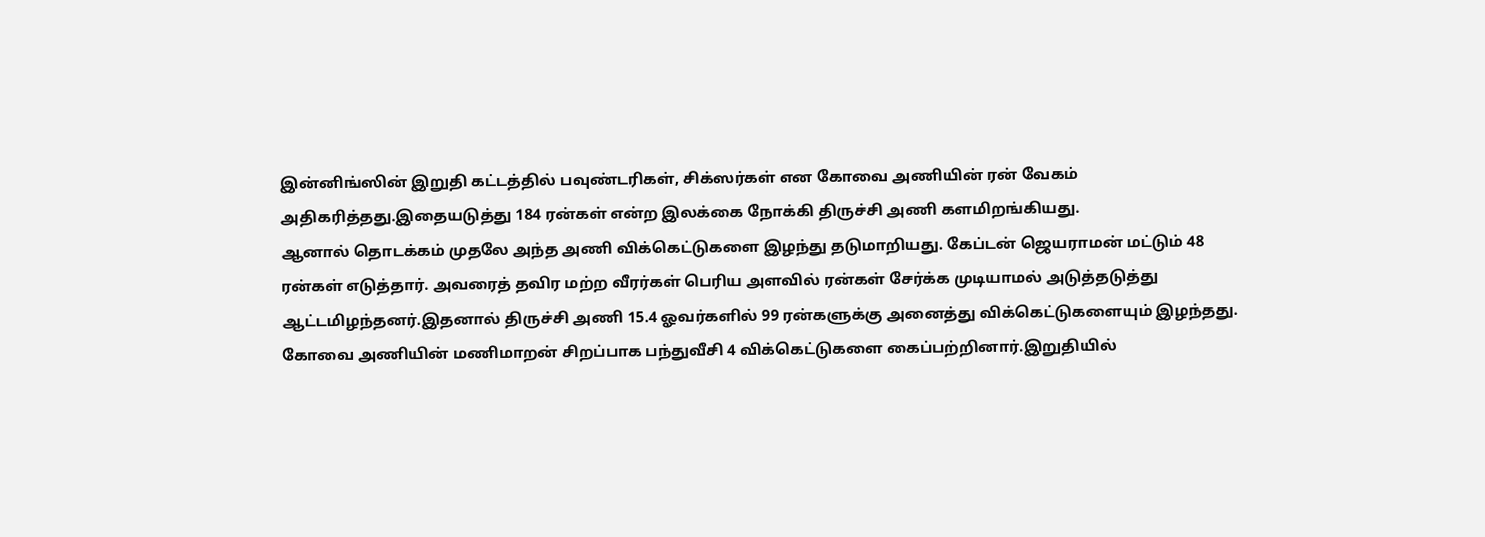இன்னிங்ஸின் இறுதி கட்டத்தில் பவுண்டரிகள், சிக்ஸர்கள் என கோவை அணியின் ரன் வேகம் அதிகரித்தது.இதையடுத்து 184 ரன்கள் என்ற இலக்கை நோக்கி திருச்சி அணி களமிறங்கியது.
ஆனால் தொடக்கம் முதலே அந்த அணி விக்கெட்டுகளை இழந்து தடுமாறியது. கேப்டன் ஜெயராமன் மட்டும் 48 ரன்கள் எடுத்தார். அவரைத் தவிர மற்ற வீரர்கள் பெரிய அளவில் ரன்கள் சேர்க்க முடியாமல் அடுத்தடுத்து ஆட்டமிழந்தனர்.இதனால் திருச்சி அணி 15.4 ஓவர்களில் 99 ரன்களுக்கு அனைத்து விக்கெட்டுகளையும் இழந்தது. கோவை அணியின் மணிமாறன் சிறப்பாக பந்துவீசி 4 விக்கெட்டுகளை கைப்பற்றினார்.இறுதியில்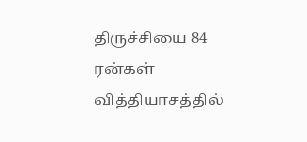திருச்சியை 84 ரன்கள் வித்தியாசத்தில்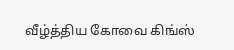வீழ்த்திய கோவை கிங்ஸ்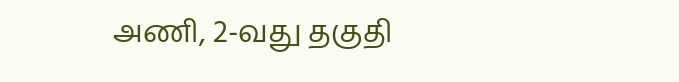அணி, 2-வது தகுதி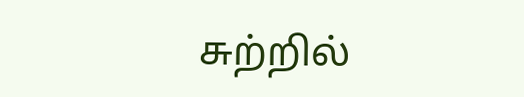சுற்றில்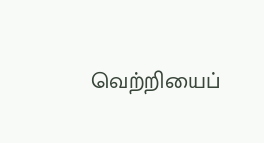வெற்றியைப்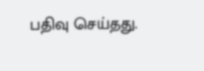பதிவு செய்தது.